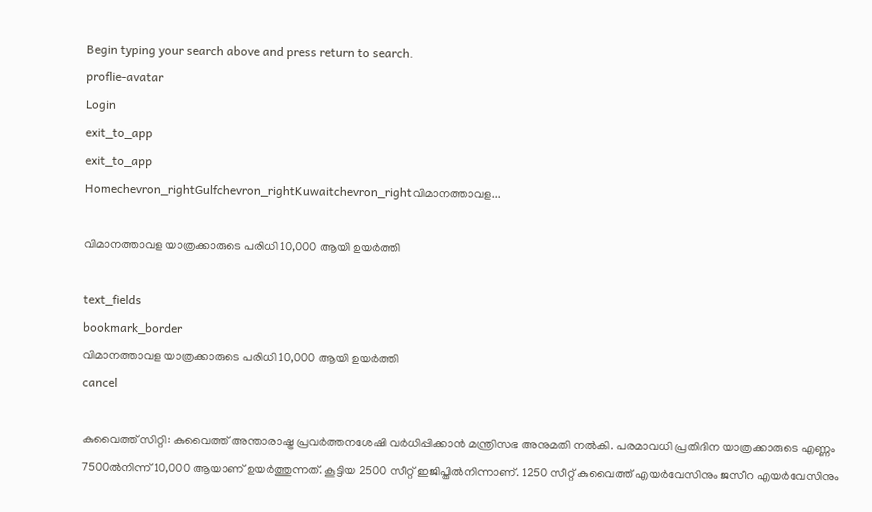Begin typing your search above and press return to search.
proflie-avatar
Login
exit_to_app
exit_to_app
Homechevron_rightGulfchevron_rightKuwaitchevron_rightവിമാനത്താവള...

വിമാനത്താവള യാത്രക്കാരുടെ പരിധി 10,000 ആയി ഉയർത്തി

text_fields
bookmark_border
വിമാനത്താവള യാത്രക്കാരുടെ പരിധി 10,000 ആയി ഉയർത്തി
cancel

കുവൈത്ത് സിറ്റി: കുവൈത്ത് അന്താരാഷ്ട്ര പ്രവർത്തനശേഷി വർധിപ്പിക്കാൻ മന്ത്രിസഭ അനുമതി നൽകി. പരമാവധി പ്രതിദിന യാത്രക്കാരുടെ എണ്ണം 7500ൽനിന്ന് 10,000 ആയാണ് ഉയർത്തുന്നത്. കൂട്ടിയ 2500 സീറ്റ് ഇജിപ്തിൽനിന്നാണ്. 1250 സീറ്റ് കുവൈത്ത് എയർവേസിനും ജസീറ എയർവേസിനും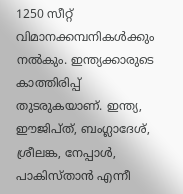1250 സീറ്റ് വിമാനക്കമ്പനികൾക്കും നൽകും. ഇന്ത്യക്കാരുടെ കാത്തിരിപ്പ് തുടരുകയാണ്. ഇന്ത്യ, ഈജിപ്‌ത്, ബംഗ്ലാദേശ്, ശ്രീലങ്ക, നേപ്പാൾ, പാകിസ്താൻ എന്നീ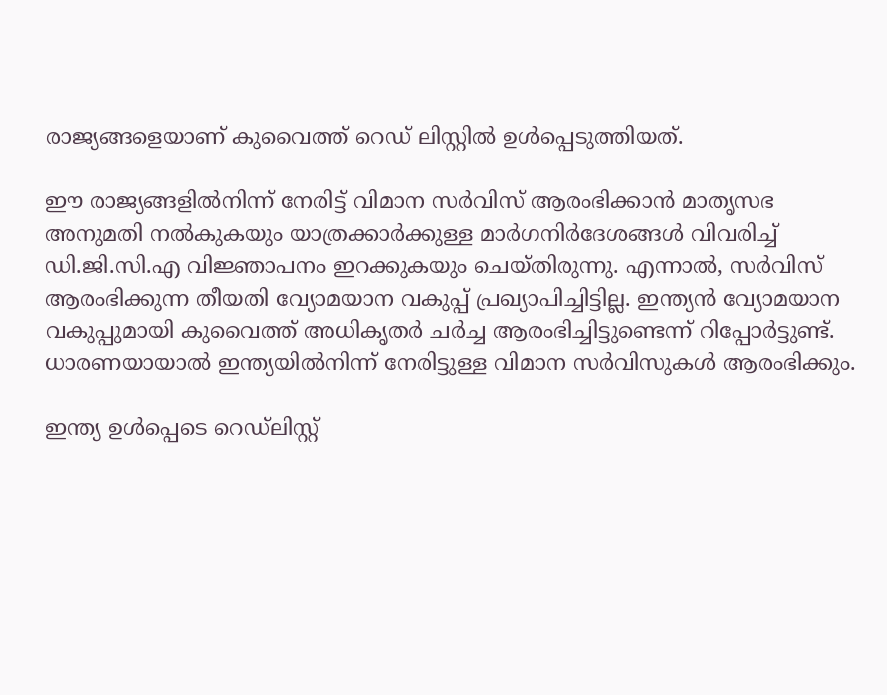രാജ്യങ്ങളെയാണ് കുവൈത്ത് റെഡ് ലിസ്റ്റിൽ ഉൾപ്പെടുത്തിയത്.

ഈ രാജ്യങ്ങളിൽനിന്ന് നേരിട്ട് വിമാന സർവിസ് ആരംഭിക്കാൻ മാതൃസഭ അനുമതി നൽകുകയും യാത്രക്കാർക്കുള്ള മാർഗനിർദേശങ്ങൾ വിവരിച്ച് ഡി.ജി.സി.എ വിജ്ഞാപനം ഇറക്കുകയും ചെയ്തിരുന്നു. എന്നാൽ, സർവിസ് ആരംഭിക്കുന്ന തീയതി വ്യോമയാന വകുപ്പ് പ്രഖ്യാപിച്ചിട്ടില്ല. ഇന്ത്യൻ വ്യോമയാന വകുപ്പുമായി കുവൈത്ത് അധികൃതർ ചർച്ച ആരംഭിച്ചിട്ടുണ്ടെന്ന് റിപ്പോർട്ടുണ്ട്. ധാരണയായാൽ ഇന്ത്യയിൽനിന്ന് നേരിട്ടുള്ള വിമാന സർവിസുകൾ ആരംഭിക്കും.

ഇന്ത്യ ഉൾപ്പെടെ റെഡ്‌ലിസ്റ്റ്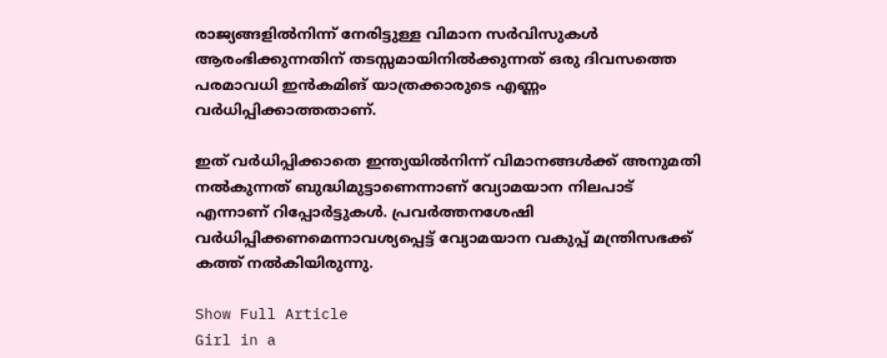രാജ്യങ്ങളിൽനിന്ന് നേരിട്ടുള്ള വിമാന സർവിസുകൾ ആരംഭിക്കുന്നതിന് തടസ്സമായിനിൽക്കുന്നത് ഒരു ദിവസത്തെ പരമാവധി ഇൻകമിങ് യാത്രക്കാരുടെ എണ്ണം വർധിപ്പിക്കാത്തതാണ്.

ഇത് വർധിപ്പിക്കാതെ ഇന്ത്യയിൽനിന്ന് വിമാനങ്ങൾക്ക് അനുമതി നൽകുന്നത് ബുദ്ധിമുട്ടാണെന്നാണ് വ്യോമയാന നിലപാട് എന്നാണ് റിപ്പോർട്ടുകൾ. പ്രവർത്തനശേഷി വർധിപ്പിക്കണമെന്നാവശ്യപ്പെട്ട് വ്യോമയാന വകുപ്പ് മന്ത്രിസഭക്ക് കത്ത് നൽകിയിരുന്നു.

Show Full Article
Girl in a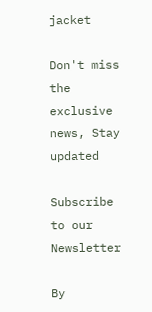jacket

Don't miss the exclusive news, Stay updated

Subscribe to our Newsletter

By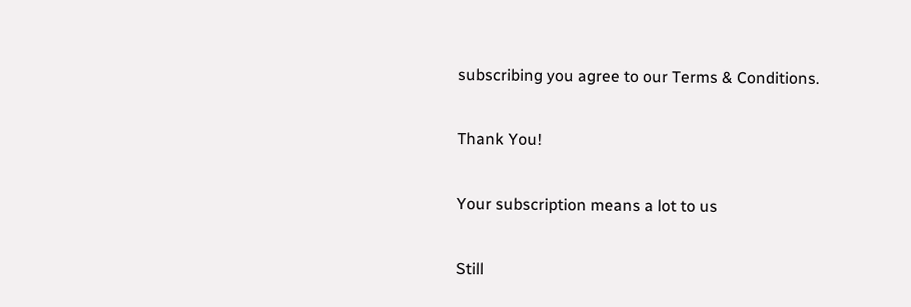subscribing you agree to our Terms & Conditions.

Thank You!

Your subscription means a lot to us

Still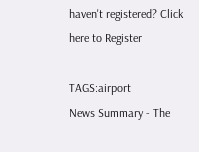haven't registered? Click here to Register

TAGS:airport
News Summary - The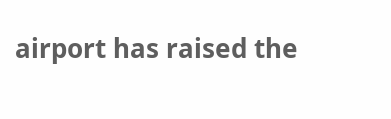airport has raised the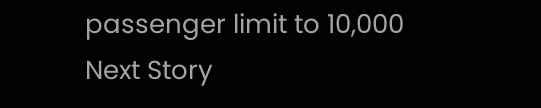passenger limit to 10,000
Next Story